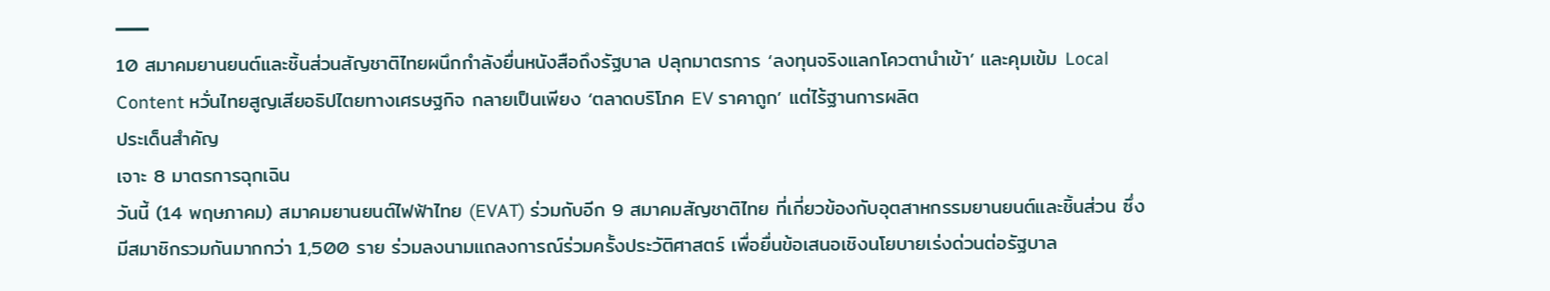━━━
10 สมาคมยานยนต์และชิ้นส่วนสัญชาติไทยผนึกกำลังยื่นหนังสือถึงรัฐบาล ปลุกมาตรการ ‘ลงทุนจริงแลกโควตานำเข้า’ และคุมเข้ม Local Content หวั่นไทยสูญเสียอธิปไตยทางเศรษฐกิจ กลายเป็นเพียง ‘ตลาดบริโภค EV ราคาถูก’ แต่ไร้ฐานการผลิต
ประเด็นสำคัญ
เจาะ 8 มาตรการฉุกเฉิน
วันนี้ (14 พฤษภาคม) สมาคมยานยนต์ไฟฟ้าไทย (EVAT) ร่วมกับอีก 9 สมาคมสัญชาติไทย ที่เกี่ยวข้องกับอุตสาหกรรมยานยนต์และชิ้นส่วน ซึ่งมีสมาชิกรวมกันมากกว่า 1,500 ราย ร่วมลงนามแถลงการณ์ร่วมครั้งประวัติศาสตร์ เพื่อยื่นข้อเสนอเชิงนโยบายเร่งด่วนต่อรัฐบาล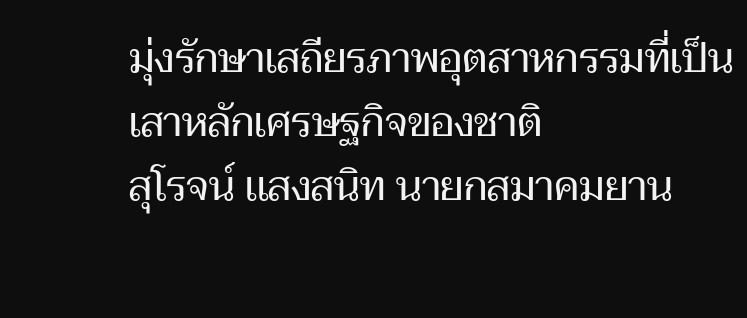มุ่งรักษาเสถียรภาพอุตสาหกรรมที่เป็นเสาหลักเศรษฐกิจของชาติ
สุโรจน์ เเสงสนิท นายกสมาคมยาน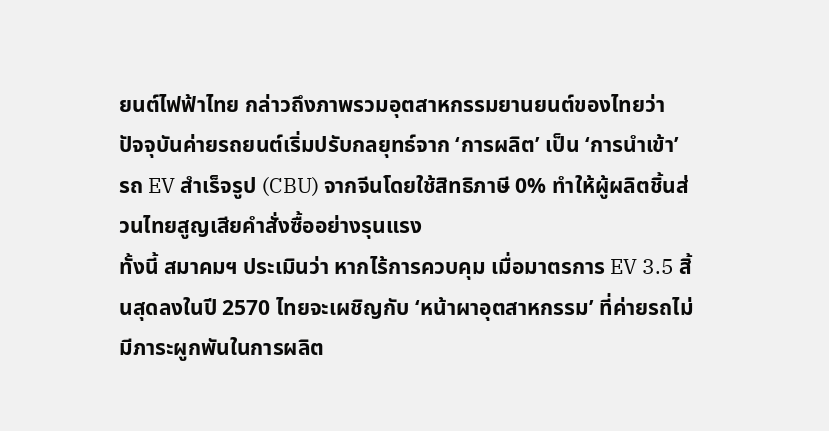ยนต์ไฟฟ้าไทย กล่าวถึงภาพรวมอุตสาหกรรมยานยนต์ของไทยว่า ปัจจุบันค่ายรถยนต์เริ่มปรับกลยุทธ์จาก ‘การผลิต’ เป็น ‘การนำเข้า’ รถ EV สำเร็จรูป (CBU) จากจีนโดยใช้สิทธิภาษี 0% ทำให้ผู้ผลิตชิ้นส่วนไทยสูญเสียคำสั่งซื้ออย่างรุนแรง
ทั้งนี้ สมาคมฯ ประเมินว่า หากไร้การควบคุม เมื่อมาตรการ EV 3.5 สิ้นสุดลงในปี 2570 ไทยจะเผชิญกับ ‘หน้าผาอุตสาหกรรม’ ที่ค่ายรถไม่มีภาระผูกพันในการผลิต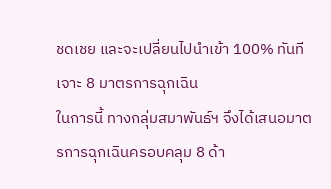ชดเชย และจะเปลี่ยนไปนำเข้า 100% ทันที
เจาะ 8 มาตรการฉุกเฉิน
ในการนี้ ทางกลุ่มสมาพันธ์ฯ จึงได้เสนอมาตรการฉุกเฉินครอบคลุม 8 ด้า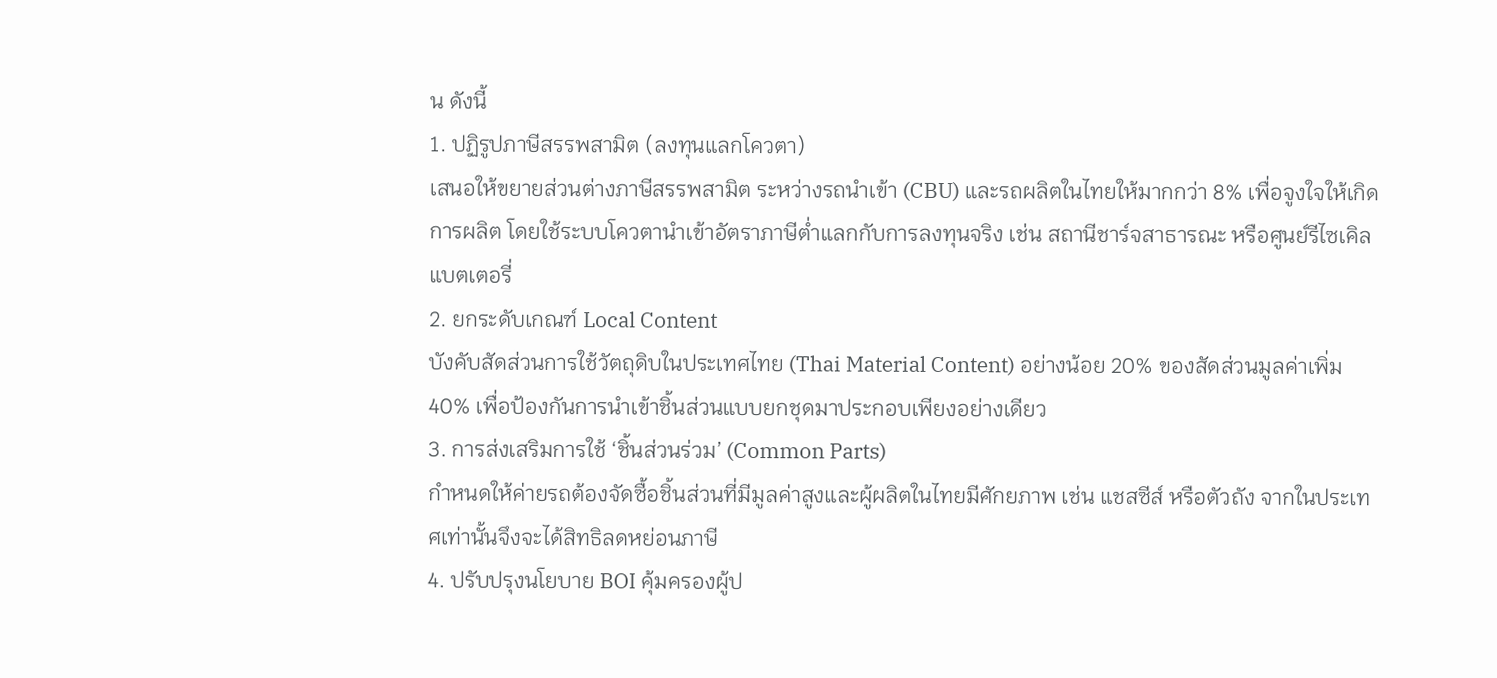น ดังนี้
1. ปฏิรูปภาษีสรรพสามิต (ลงทุนแลกโควตา)
เสนอให้ขยายส่วนต่างภาษีสรรพสามิต ระหว่างรถนำเข้า (CBU) และรถผลิตในไทยให้มากกว่า 8% เพื่อจูงใจให้เกิดการผลิต โดยใช้ระบบโควตานำเข้าอัตราภาษีต่ำแลกกับการลงทุนจริง เช่น สถานีชาร์จสาธารณะ หรือศูนย์รีไซเคิลแบตเตอรี่
2. ยกระดับเกณฑ์ Local Content
บังคับสัดส่วนการใช้วัตถุดิบในประเทศไทย (Thai Material Content) อย่างน้อย 20% ของสัดส่วนมูลค่าเพิ่ม 40% เพื่อป้องกันการนำเข้าชิ้นส่วนแบบยกชุดมาประกอบเพียงอย่างเดียว
3. การส่งเสริมการใช้ ‘ชิ้นส่วนร่วม’ (Common Parts)
กำหนดให้ค่ายรถต้องจัดซื้อชิ้นส่วนที่มีมูลค่าสูงและผู้ผลิตในไทยมีศักยภาพ เช่น แชสซีส์ หรือตัวถัง จากในประเทศเท่านั้นจึงจะได้สิทธิลดหย่อนภาษี
4. ปรับปรุงนโยบาย BOI คุ้มครองผู้ป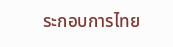ระกอบการไทย